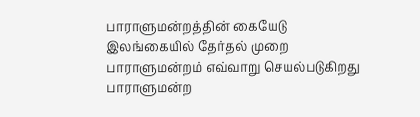பாராளுமன்றத்தின் கையேடு
இலங்கையில் தேர்தல் முறை
பாராளுமன்றம் எவ்வாறு செயல்படுகிறது
பாராளுமன்ற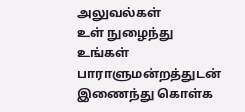அலுவல்கள்
உள் நுழைந்து உங்கள் பாராளுமன்றத்துடன் இணைந்து கொள்க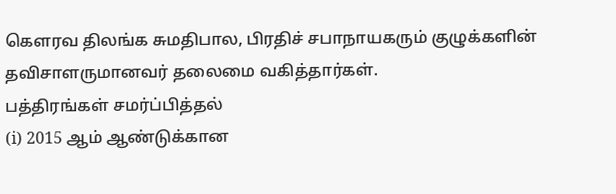கௌரவ திலங்க சுமதிபால, பிரதிச் சபாநாயகரும் குழுக்களின் தவிசாளருமானவர் தலைமை வகித்தார்கள்.
பத்திரங்கள் சமர்ப்பித்தல்
(i) 2015 ஆம் ஆண்டுக்கான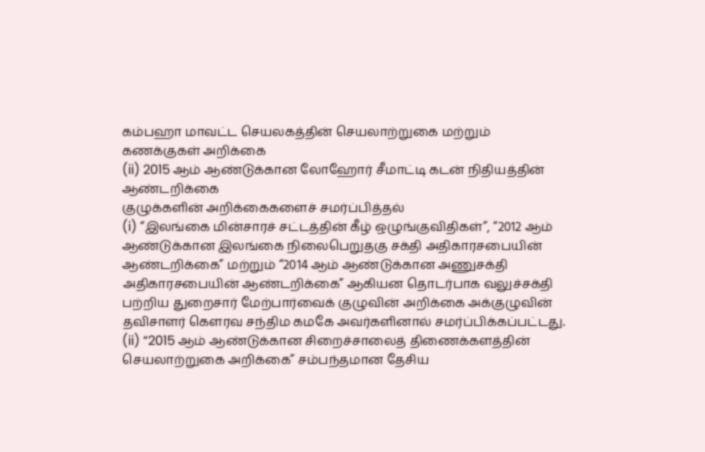கம்பஹா மாவட்ட செயலகத்தின் செயலாற்றுகை மற்றும் கணக்குகள் அறிக்கை
(ii) 2015 ஆம் ஆண்டுக்கான லோஹோர் சீமாட்டி கடன் நிதியத்தின் ஆண்டறிக்கை
குழுக்களின் அறிக்கைகளைச் சமர்ப்பித்தல்
(i) “இலங்கை மின்சாரச் சட்டத்தின் கீழ் ஒழுங்குவிதிகள்”, “2012 ஆம் ஆண்டுக்கான இலங்கை நிலைபெறுதகு சக்தி அதிகாரசபையின் ஆண்டறிக்கை” மற்றும் “2014 ஆம் ஆண்டுக்கான அணுசக்தி அதிகாரசபையின் ஆண்டறிக்கை” ஆகியன தொடர்பாக வலுச்சக்தி பற்றிய துறைசார் மேற்பார்வைக் குழுவின் அறிக்கை அக்குழுவின் தவிசாளர் கௌரவ சந்திம கமகே அவர்களினால் சமர்ப்பிக்கப்பட்டது.
(ii) “2015 ஆம் ஆண்டுக்கான சிறைச்சாலைத் திணைக்களத்தின் செயலாற்றுகை அறிக்கை” சம்பந்தமான தேசிய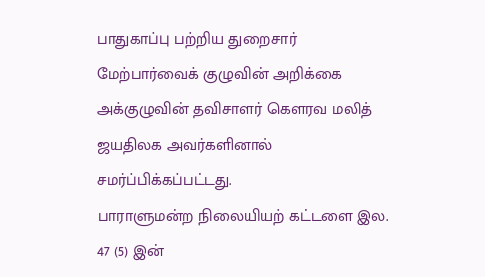பாதுகாப்பு பற்றிய துறைசார் மேற்பார்வைக் குழுவின் அறிக்கை அக்குழுவின் தவிசாளர் கௌரவ மலித் ஜயதிலக அவர்களினால் சமர்ப்பிக்கப்பட்டது.
பாராளுமன்ற நிலையியற் கட்டளை இல. 47 (5) இன்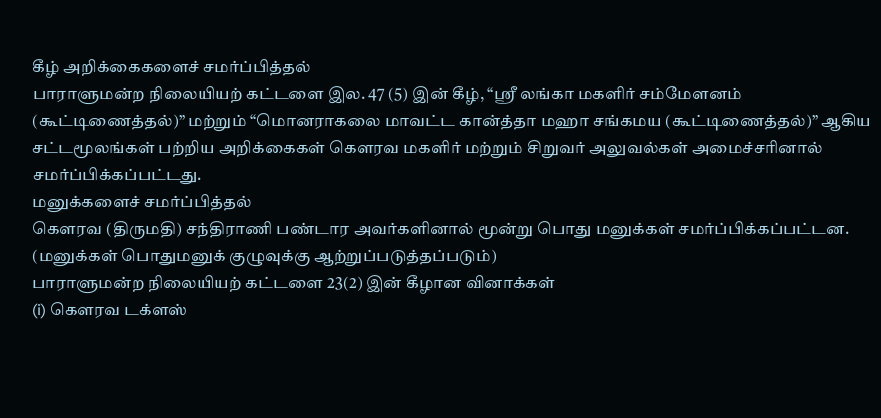கீழ் அறிக்கைகளைச் சமர்ப்பித்தல்
பாராளுமன்ற நிலையியற் கட்டளை இல. 47 (5) இன் கீழ், “ஸ்ரீ லங்கா மகளிர் சம்மேளனம் (கூட்டிணைத்தல்)” மற்றும் “மொனராகலை மாவட்ட கான்த்தா மஹா சங்கமய (கூட்டிணைத்தல்)” ஆகிய சட்டமூலங்கள் பற்றிய அறிக்கைகள் கௌரவ மகளிர் மற்றும் சிறுவர் அலுவல்கள் அமைச்சரினால் சமர்ப்பிக்கப்பட்டது.
மனுக்களைச் சமர்ப்பித்தல்
கௌரவ (திருமதி) சந்திராணி பண்டார அவர்களினால் மூன்று பொது மனுக்கள் சமர்ப்பிக்கப்பட்டன.
(மனுக்கள் பொதுமனுக் குழுவுக்கு ஆற்றுப்படுத்தப்படும்)
பாராளுமன்ற நிலையியற் கட்டளை 23(2) இன் கீழான வினாக்கள்
(i) கௌரவ டக்ளஸ்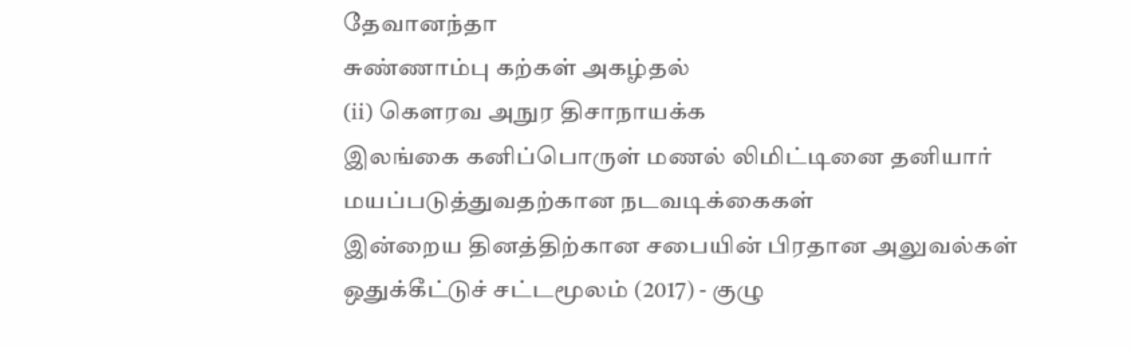தேவானந்தா
சுண்ணாம்பு கற்கள் அகழ்தல்
(ii) கௌரவ அநுர திசாநாயக்க
இலங்கை கனிப்பொருள் மணல் லிமிட்டினை தனியார் மயப்படுத்துவதற்கான நடவடிக்கைகள்
இன்றைய தினத்திற்கான சபையின் பிரதான அலுவல்கள்
ஒதுக்கீட்டுச் சட்டமூலம் (2017) - குழு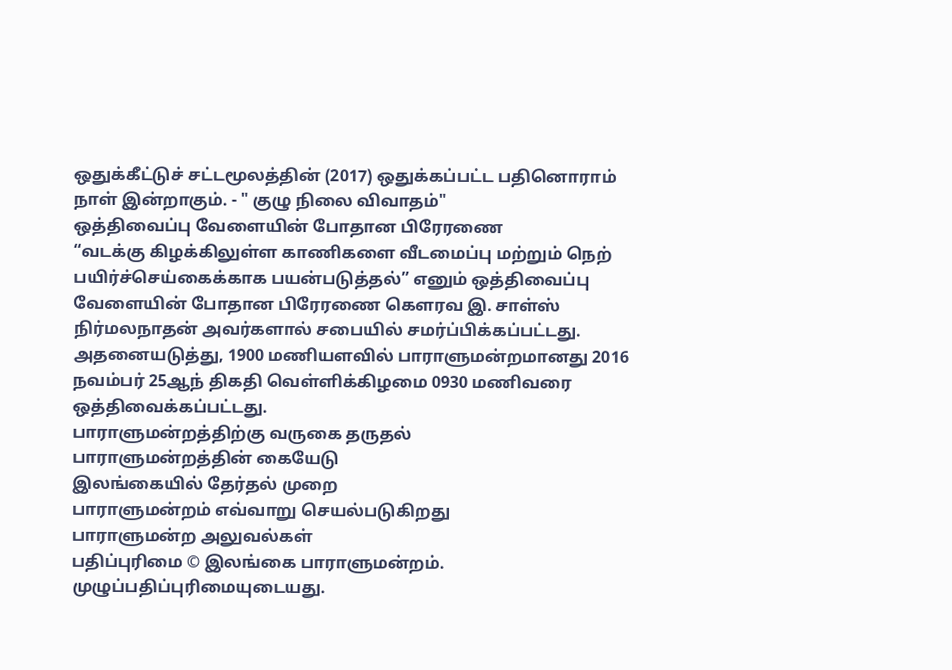ஒதுக்கீட்டுச் சட்டமூலத்தின் (2017) ஒதுக்கப்பட்ட பதினொராம் நாள் இன்றாகும். - " குழு நிலை விவாதம்"
ஒத்திவைப்பு வேளையின் போதான பிரேரணை
“வடக்கு கிழக்கிலுள்ள காணிகளை வீடமைப்பு மற்றும் நெற் பயிர்ச்செய்கைக்காக பயன்படுத்தல்” எனும் ஒத்திவைப்பு வேளையின் போதான பிரேரணை கௌரவ இ. சாள்ஸ் நிர்மலநாதன் அவர்களால் சபையில் சமர்ப்பிக்கப்பட்டது.
அதனையடுத்து, 1900 மணியளவில் பாராளுமன்றமானது 2016 நவம்பர் 25ஆந் திகதி வெள்ளிக்கிழமை 0930 மணிவரை ஒத்திவைக்கப்பட்டது.
பாராளுமன்றத்திற்கு வருகை தருதல்
பாராளுமன்றத்தின் கையேடு
இலங்கையில் தேர்தல் முறை
பாராளுமன்றம் எவ்வாறு செயல்படுகிறது
பாராளுமன்ற அலுவல்கள்
பதிப்புரிமை © இலங்கை பாராளுமன்றம்.
முழுப்பதிப்புரிமையுடையது.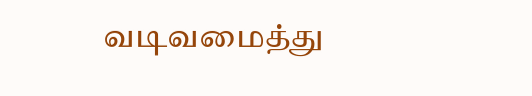வடிவமைத்து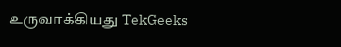உருவாக்கியது TekGeeks